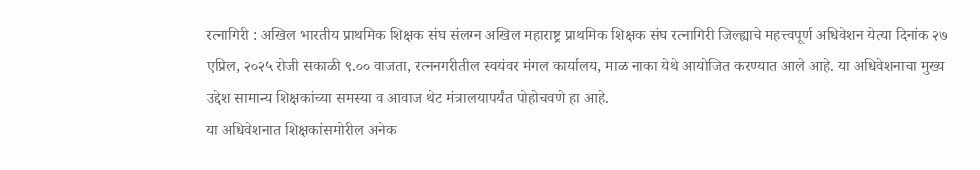रत्नागिरी : अखिल भारतीय प्राथमिक शिक्षक संघ संलग्न अखिल महाराष्ट्र प्राथमिक शिक्षक संघ रत्नागिरी जिल्ह्याचे महत्त्वपूर्ण अधिवेशन येत्या दिनांक २७ एप्रिल, २०२५ रोजी सकाळी ९.०० वाजता, रत्ननगरीतील स्वयंवर मंगल कार्यालय, माळ नाका येथे आयोजित करण्यात आले आहे. या अधिवेशनाचा मुख्य उद्देश सामान्य शिक्षकांच्या समस्या व आवाज थेट मंत्रालयापर्यंत पोहोचवणे हा आहे.
या अधिवेशनात शिक्षकांसमोरील अनेक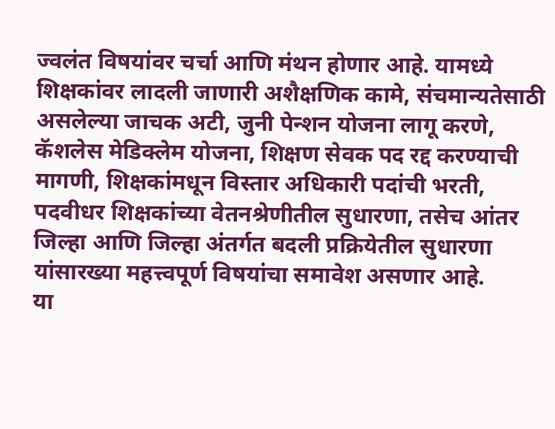ज्वलंत विषयांवर चर्चा आणि मंथन होणार आहे. यामध्ये शिक्षकांवर लादली जाणारी अशैक्षणिक कामे, संचमान्यतेसाठी असलेल्या जाचक अटी, जुनी पेन्शन योजना लागू करणे, कॅशलेस मेडिक्लेम योजना, शिक्षण सेवक पद रद्द करण्याची मागणी, शिक्षकांमधून विस्तार अधिकारी पदांची भरती, पदवीधर शिक्षकांच्या वेतनश्रेणीतील सुधारणा, तसेच आंतर जिल्हा आणि जिल्हा अंतर्गत बदली प्रक्रियेतील सुधारणा यांसारख्या महत्त्वपूर्ण विषयांचा समावेश असणार आहे.
या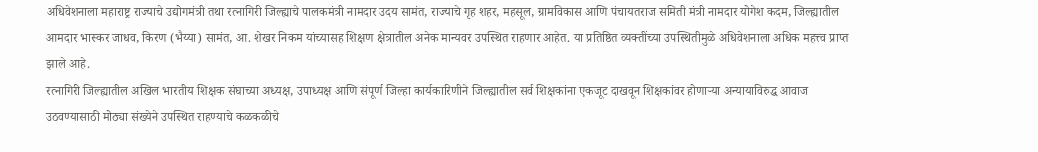अधिवेशनाला महाराष्ट्र राज्याचे उद्योगमंत्री तथा रत्नागिरी जिल्ह्याचे पालकमंत्री नामदार उदय सामंत, राज्याचे गृह शहर, महसूल, ग्रामविकास आणि पंचायतराज समिती मंत्री नामदार योगेश कदम, जिल्ह्यातील आमदार भास्कर जाधव, किरण (भैय्या) सामंत, आ. शेखर निकम यांच्यासह शिक्षण क्षेत्रातील अनेक मान्यवर उपस्थित राहणार आहेत. या प्रतिष्ठित व्यक्तींच्या उपस्थितीमुळे अधिवेशनाला अधिक महत्त्व प्राप्त झाले आहे.
रत्नागिरी जिल्ह्यातील अखिल भारतीय शिक्षक संघाच्या अध्यक्ष, उपाध्यक्ष आणि संपूर्ण जिल्हा कार्यकारिणीने जिल्ह्यातील सर्व शिक्षकांना एकजूट दाखवून शिक्षकांवर होणाऱ्या अन्यायाविरुद्ध आवाज उठवण्यासाठी मोठ्या संख्येने उपस्थित राहण्याचे कळकळीचे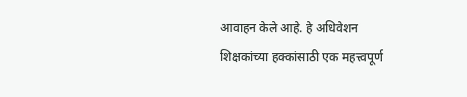आवाहन केले आहे. हे अधिवेशन शिक्षकांच्या हक्कांसाठी एक महत्त्वपूर्ण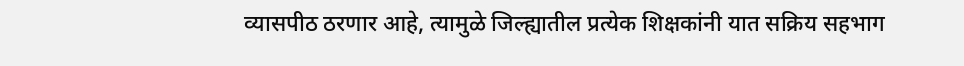व्यासपीठ ठरणार आहे, त्यामुळे जिल्ह्यातील प्रत्येक शिक्षकांनी यात सक्रिय सहभाग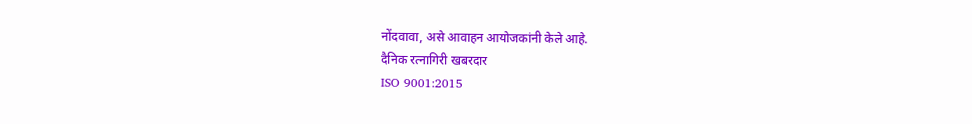नोंदवावा, असे आवाहन आयोजकांनी केले आहे.
दैनिक रत्नागिरी खबरदार
ISO 9001:2015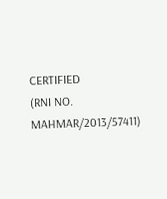CERTIFIED
(RNI NO. MAHMAR/2013/57411)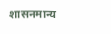शासनमान्य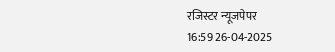रजिस्टर न्यूजपेपर
16:59 26-04-2025